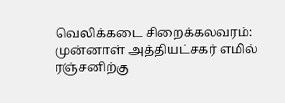வெலிக்கடை சிறைக்கலவரம்: முன்னாள் அத்தியட்சகர் எமில் ரஞ்சனிற்கு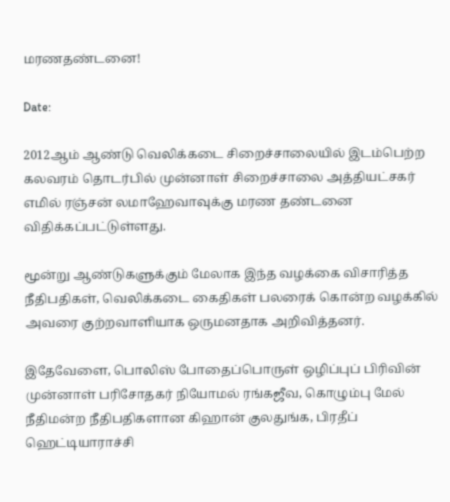மரணதண்டனை!

Date:

2012ஆம் ஆண்டு வெலிக்கடை சிறைச்சாலையில் இடம்பெற்ற கலவரம் தொடர்பில் முன்னாள் சிறைச்சாலை அத்தியட்சகர் எமில் ரஞ்சன் லமாஹேவாவுக்கு மரண தண்டனை விதிக்கப்பட்டுள்ளது.

மூன்று ஆண்டுகளுக்கும் மேலாக இந்த வழக்கை விசாரித்த நீதிபதிகள், வெலிக்கடை கைதிகள் பலரைக் கொன்ற வழக்கில் அவரை குற்றவாளியாக ஒருமனதாக அறிவித்தனர்.

இதேவேளை, பொலிஸ் போதைப்பொருள் ஒழிப்புப் பிரிவின் முன்னாள் பரிசோதகர் நியோமல் ரங்கஜீவ, கொழும்பு மேல் நீதிமன்ற நீதிபதிகளான கிஹான் குலதுங்க, பிரதீப் ஹெட்டியாராச்சி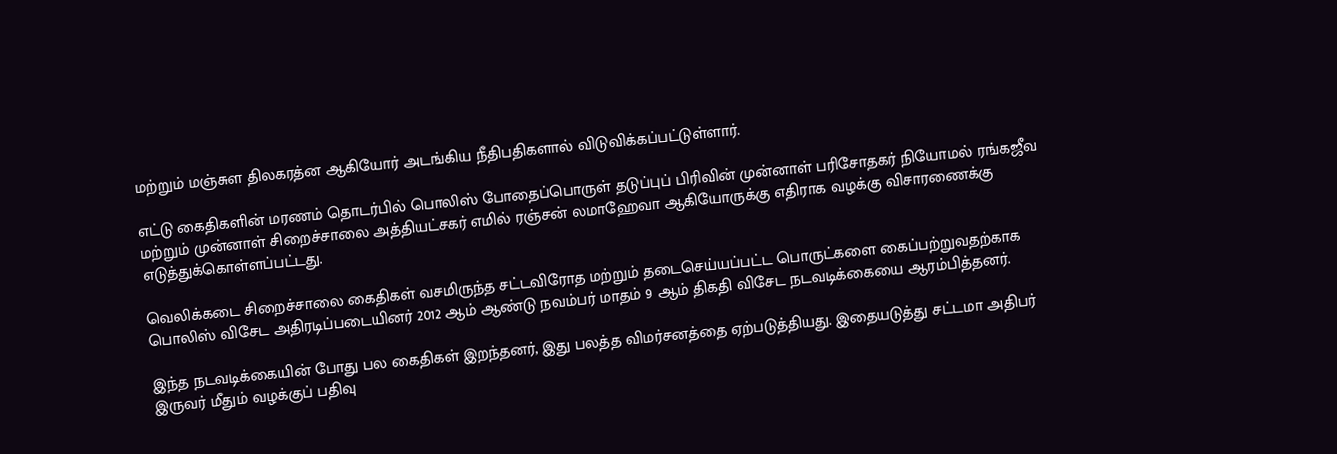மற்றும் மஞ்சுள திலகரத்ன ஆகியோர் அடங்கிய நீதிபதிகளால் விடுவிக்கப்பட்டுள்ளார்.

எட்டு கைதிகளின் மரணம் தொடர்பில் பொலிஸ் போதைப்பொருள் தடுப்புப் பிரிவின் முன்னாள் பரிசோதகர் நியோமல் ரங்கஜீவ மற்றும் முன்னாள் சிறைச்சாலை அத்தியட்சகர் எமில் ரஞ்சன் லமாஹேவா ஆகியோருக்கு எதிராக வழக்கு விசாரணைக்கு எடுத்துக்கொள்ளப்பட்டது.

வெலிக்கடை சிறைச்சாலை கைதிகள் வசமிருந்த சட்டவிரோத மற்றும் தடைசெய்யப்பட்ட பொருட்களை கைப்பற்றுவதற்காக பொலிஸ் விசேட அதிரடிப்படையினர் 2012 ஆம் ஆண்டு நவம்பர் மாதம் 9 ஆம் திகதி விசேட நடவடிக்கையை ஆரம்பித்தனர்.

இந்த நடவடிக்கையின் போது பல கைதிகள் இறந்தனர், இது பலத்த விமர்சனத்தை ஏற்படுத்தியது. இதையடுத்து சட்டமா அதிபர் இருவர் மீதும் வழக்குப் பதிவு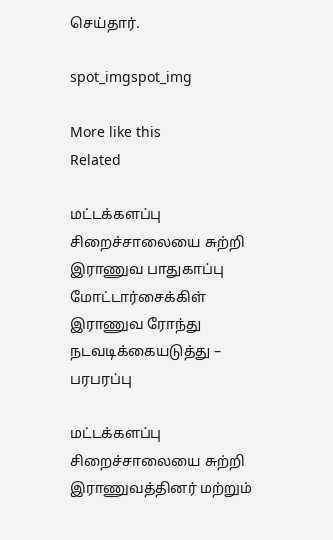செய்தார்.

spot_imgspot_img

More like this
Related

மட்டக்களப்பு சிறைச்சாலையை சுற்றி இராணுவ பாதுகாப்பு மோட்டார்சைக்கிள் இராணுவ ரோந்து நடவடிக்கையடுத்து – பரபரப்பு

மட்டக்களப்பு சிறைச்சாலையை சுற்றி இராணுவத்தினர் மற்றும்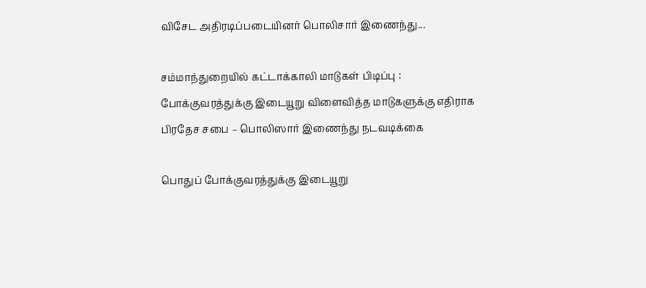விசேட அதிரடிப்படையினர் பொலிசார் இணைந்து...

சம்மாந்துறையில் கட்டாக்காலி மாடுகள் பிடிப்பு : போக்குவரத்துக்கு இடையூறு விளைவித்த மாடுகளுக்கு எதிராக பிரதேச சபை – பொலிஸார் இணைந்து நடவடிக்கை

பொதுப் போக்குவரத்துக்கு இடையூறு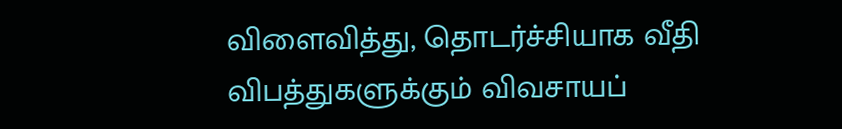விளைவித்து, தொடர்ச்சியாக வீதி விபத்துகளுக்கும் விவசாயப்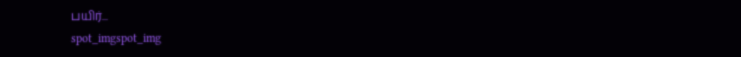பயிர்...
spot_imgspot_img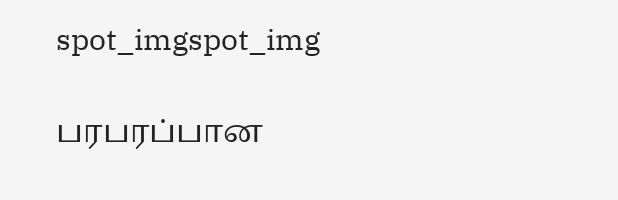spot_imgspot_img

பரபரப்பான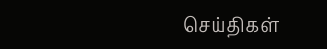செய்திகள்